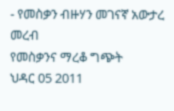- የመስቃን ብዙሃን መገናኛ አውታረ መረብ
የመስቃንና ማረቆ ግጭት
ህዳር 05 2011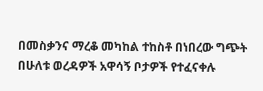በመስቃንና ማረቆ መካከል ተከስቶ በነበረው ግጭት በሁለቱ ወረዳዎች አዋሳኝ ቦታዎች የተፈናቀሉ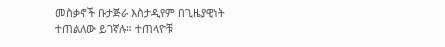መስቃኖች ቡታጅራ እስታዲየም በጊዜያዊነት ተጠልለው ይገኛሉ። ተጠላዮቹ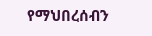የማህበረሰብን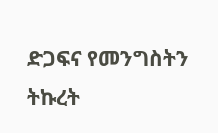ድጋፍና የመንግስትን ትኩረት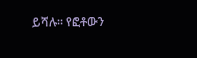ይሻሉ። የፎቶውን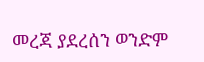መረጃ ያደረሰን ወንድም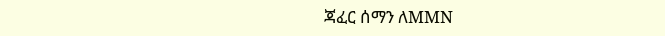ጃፈር ሰማን ለMMN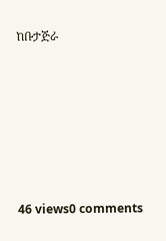ከቡታጅራ






46 views0 comments